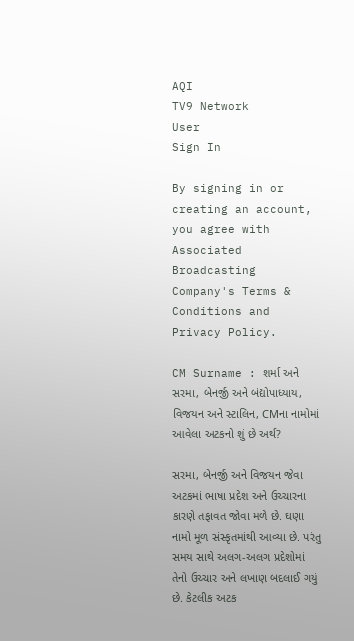AQI
TV9 Network
User
Sign In

By signing in or creating an account, you agree with Associated Broadcasting Company's Terms & Conditions and Privacy Policy.

CM Surname : શર્મા અને સરમા, બેનર્જી અને બંદ્યોપાધ્યાય, વિજયન અને સ્ટાલિન, CMના નામોમાં આવેલા અટકનો શું છે અર્થ?

સરમા, બેનર્જી અને વિજયન જેવા અટકમાં ભાષા પ્રદેશ અને ઉચ્ચારના કારણે તફાવત જોવા મળે છે. ઘણા નામો મૂળ સંસ્કૃતમાંથી આવ્યા છે. પરંતુ સમય સાથે અલગ-અલગ પ્રદેશોમાં તેનો ઉચ્ચાર અને લખાણ બદલાઈ ગયું છે. કેટલીક અટક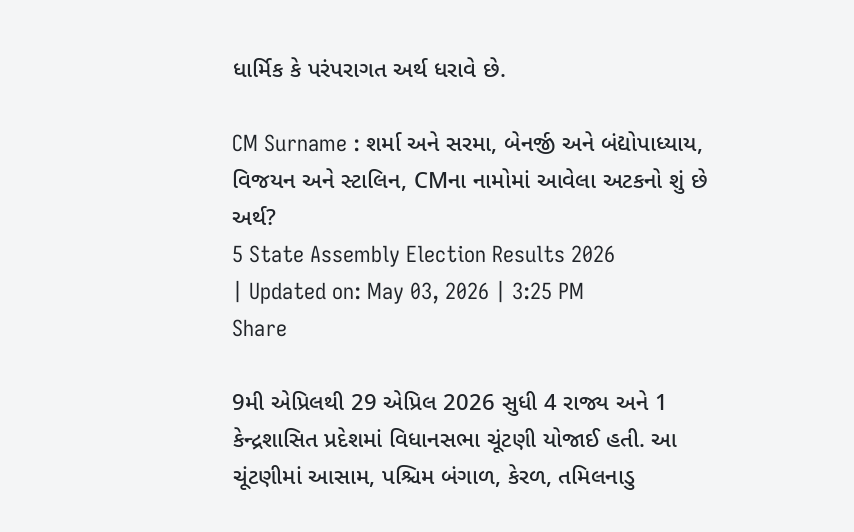ધાર્મિક કે પરંપરાગત અર્થ ધરાવે છે.

CM Surname : શર્મા અને સરમા, બેનર્જી અને બંદ્યોપાધ્યાય, વિજયન અને સ્ટાલિન, CMના નામોમાં આવેલા અટકનો શું છે અર્થ?
5 State Assembly Election Results 2026
| Updated on: May 03, 2026 | 3:25 PM
Share

9મી એપ્રિલથી 29 એપ્રિલ 2026 સુધી 4 રાજ્ય અને 1 કેન્દ્રશાસિત પ્રદેશમાં વિધાનસભા ચૂંટણી યોજાઈ હતી. આ ચૂંટણીમાં આસામ, પશ્ચિમ બંગાળ, કેરળ, તમિલનાડુ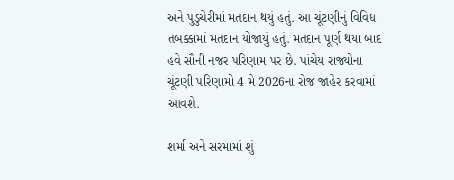અને પુડુચેરીમાં મતદાન થયું હતું. આ ચૂંટણીનું વિવિધ તબક્કામાં મતદાન યોજાયું હતું. મતદાન પૂર્ણ થયા બાદ હવે સૌની નજર પરિણામ પર છે. પાંચેય રાજ્યોના ચૂંટણી પરિણામો 4 મે 2026ના રોજ જાહેર કરવામાં આવશે.

શર્મા અને સરમામાં શું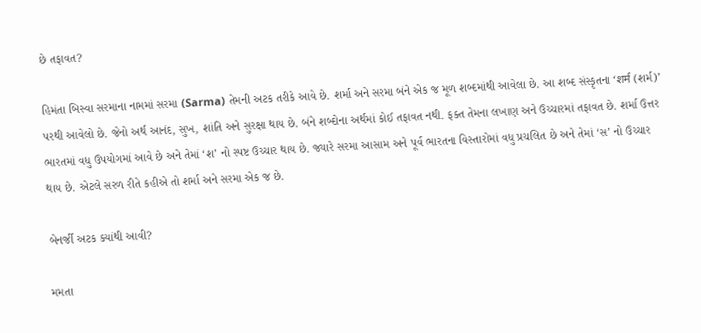છે તફાવત?

હિમંતા બિસ્વા સરમાના નામમાં સરમા (Sarma) તેમની અટક તરીકે આવે છે. શર્મા અને સરમા બંને એક જ મૂળ શબ્દમાંથી આવેલા છે. આ શબ્દ સંસ્કૃતના ‘शर्म (શર્મ)’ પરથી આવેલો છે. જેનો અર્થ આનંદ, સુખ, શાંતિ અને સુરક્ષા થાય છે. બંને શબ્દોના અર્થમાં કોઈ તફાવત નથી. ફક્ત તેમના લખાણ અને ઉચ્ચારમાં તફાવત છે. શર્મા ઉત્તર ભારતમાં વધુ ઉપયોગમાં આવે છે અને તેમાં ‘શ’ નો સ્પષ્ટ ઉચ્ચાર થાય છે. જ્યારે સરમા આસામ અને પૂર્વ ભારતના વિસ્તારોમાં વધુ પ્રચલિત છે અને તેમાં ‘સ’ નો ઉચ્ચાર થાય છે. એટલે સરળ રીતે કહીએ તો શર્મા અને સરમા એક જ છે.

બેનર્જી અટક ક્યાંથી આવી?

મમતા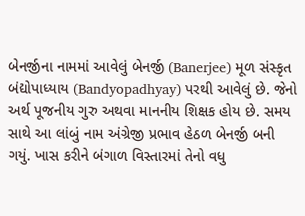બેનર્જીના નામમાં આવેલું બેનર્જી (Banerjee) મૂળ સંસ્કૃત બંદ્યોપાધ્યાય (Bandyopadhyay) પરથી આવેલું છે. જેનો અર્થ પૂજનીય ગુરુ અથવા માનનીય શિક્ષક હોય છે. સમય સાથે આ લાંબું નામ અંગ્રેજી પ્રભાવ હેઠળ બેનર્જી બની ગયું. ખાસ કરીને બંગાળ વિસ્તારમાં તેનો વધુ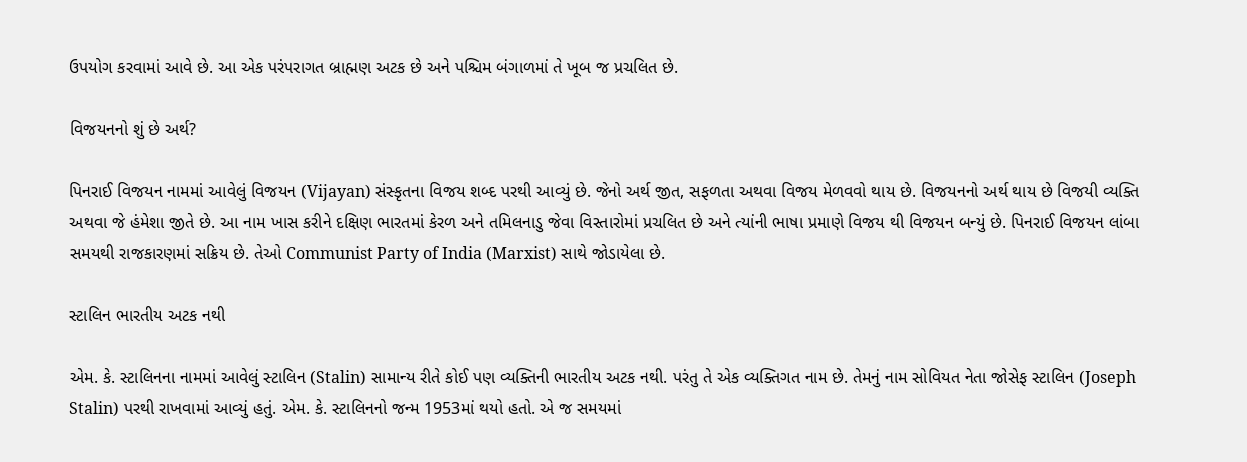ઉપયોગ કરવામાં આવે છે. આ એક પરંપરાગત બ્રાહ્મણ અટક છે અને પશ્ચિમ બંગાળમાં તે ખૂબ જ પ્રચલિત છે.

વિજયનનો શું છે અર્થ?

પિનરાઈ વિજયન નામમાં આવેલું વિજયન (Vijayan) સંસ્કૃતના વિજય શબ્દ પરથી આવ્યું છે. જેનો અર્થ જીત, સફળતા અથવા વિજય મેળવવો થાય છે. વિજયનનો અર્થ થાય છે વિજયી વ્યક્તિ અથવા જે હંમેશા જીતે છે. આ નામ ખાસ કરીને દક્ષિણ ભારતમાં કેરળ અને તમિલનાડુ જેવા વિસ્તારોમાં પ્રચલિત છે અને ત્યાંની ભાષા પ્રમાણે વિજય થી વિજયન બન્યું છે. પિનરાઈ વિજયન લાંબા સમયથી રાજકારણમાં સક્રિય છે. તેઓ Communist Party of India (Marxist) સાથે જોડાયેલા છે.

સ્ટાલિન ભારતીય અટક નથી

એમ. કે. સ્ટાલિનના નામમાં આવેલું સ્ટાલિન (Stalin) સામાન્ય રીતે કોઈ પણ વ્યક્તિની ભારતીય અટક નથી. પરંતુ તે એક વ્યક્તિગત નામ છે. તેમનું નામ સોવિયત નેતા જોસેફ સ્ટાલિન (Joseph Stalin) પરથી રાખવામાં આવ્યું હતું. એમ. કે. સ્ટાલિનનો જન્મ 1953માં થયો હતો. એ જ સમયમાં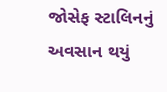જોસેફ સ્ટાલિનનું અવસાન થયું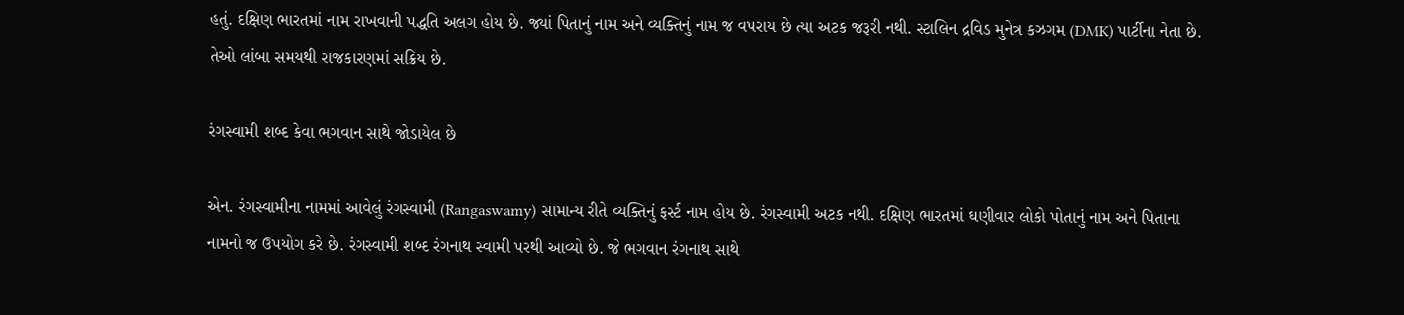હતું. દક્ષિણ ભારતમાં નામ રાખવાની પદ્ધતિ અલગ હોય છે. જ્યાં પિતાનું નામ અને વ્યક્તિનું નામ જ વપરાય છે ત્યા અટક જરૂરી નથી. સ્ટાલિન દ્રવિડ મુનેત્ર કઝગમ (DMK) પાર્ટીના નેતા છે. તેઓ લાંબા સમયથી રાજકારણમાં સક્રિય છે.

રંગસ્વામી શબ્દ કેવા ભગવાન સાથે જોડાયેલ છે

એન. રંગસ્વામીના નામમાં આવેલું રંગસ્વામી (Rangaswamy) સામાન્ય રીતે વ્યક્તિનું ફર્સ્ટ નામ હોય છે. રંગસ્વામી અટક નથી. દક્ષિણ ભારતમાં ઘણીવાર લોકો પોતાનું નામ અને પિતાના નામનો જ ઉપયોગ કરે છે. રંગસ્વામી શબ્દ રંગનાથ સ્વામી પરથી આવ્યો છે. જે ભગવાન રંગનાથ સાથે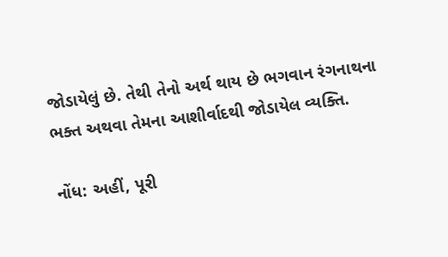જોડાયેલું છે. તેથી તેનો અર્થ થાય છે ભગવાન રંગનાથના ભક્ત અથવા તેમના આશીર્વાદથી જોડાયેલ વ્યક્તિ.

નોંધ: અહીં, પૂરી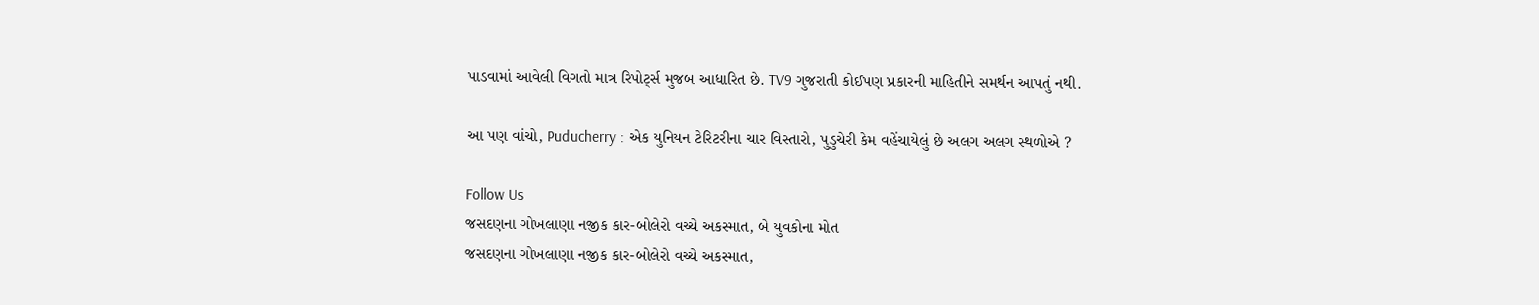પાડવામાં આવેલી વિગતો માત્ર રિપોર્ટ્સ મુજબ આધારિત છે. TV9 ગુજરાતી કોઈપણ પ્રકારની માહિતીને સમર્થન આપતું નથી.

આ પણ વાંચો, Puducherry : એક યુનિયન ટેરિટરીના ચાર વિસ્તારો, પુડુચેરી કેમ વહેંચાયેલું છે અલગ અલગ સ્થળોએ ?

Follow Us
જસદણના ગોખલાણા નજીક કાર-બોલેરો વચ્ચે અકસ્માત, બે યુવકોના મોત
જસદણના ગોખલાણા નજીક કાર-બોલેરો વચ્ચે અકસ્માત,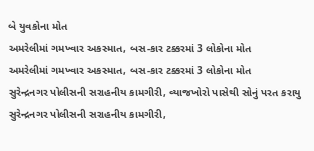બે યુવકોના મોત
અમરેલીમાં ગમખ્વાર અકસ્માત, બસ-કાર ટક્કરમાં 3 લોકોના મોત
અમરેલીમાં ગમખ્વાર અકસ્માત, બસ-કાર ટક્કરમાં 3 લોકોના મોત
સુરેન્દ્રનગર પોલીસની સરાહનીય કામગીરી, વ્યાજખોરો પાસેથી સોનું પરત કરાયુ
સુરેન્દ્રનગર પોલીસની સરાહનીય કામગીરી,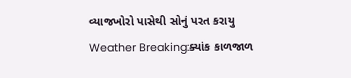વ્યાજખોરો પાસેથી સોનું પરત કરાયુ
Weather Breaking:ક્યાંક કાળજાળ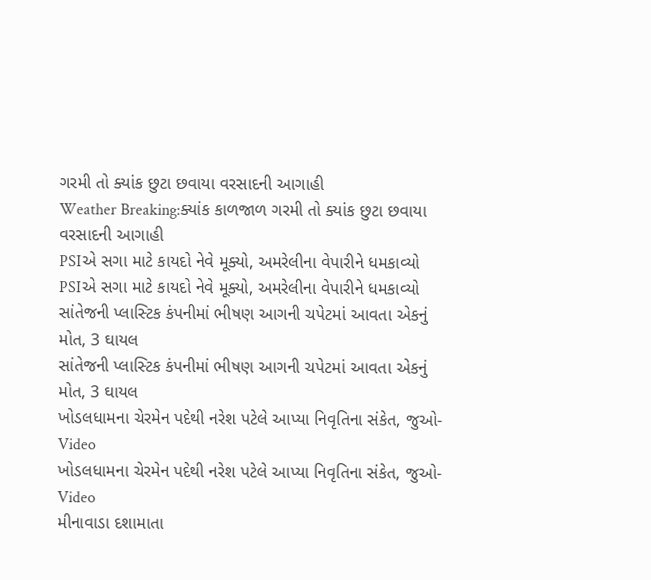ગરમી તો ક્યાંક છુટા છવાયા વરસાદની આગાહી
Weather Breaking:ક્યાંક કાળજાળ ગરમી તો ક્યાંક છુટા છવાયા વરસાદની આગાહી
PSIએ સગા માટે કાયદો નેવે મૂક્યો, અમરેલીના વેપારીને ધમકાવ્યો
PSIએ સગા માટે કાયદો નેવે મૂક્યો, અમરેલીના વેપારીને ધમકાવ્યો
સાંતેજની પ્લાસ્ટિક કંપનીમાં ભીષણ આગની ચપેટમાં આવતા એકનું મોત, 3 ઘાયલ
સાંતેજની પ્લાસ્ટિક કંપનીમાં ભીષણ આગની ચપેટમાં આવતા એકનું મોત, 3 ઘાયલ
ખોડલધામના ચેરમેન પદેથી નરેશ પટેલે આપ્યા નિવૃતિના સંકેત, જુઓ-Video
ખોડલધામના ચેરમેન પદેથી નરેશ પટેલે આપ્યા નિવૃતિના સંકેત, જુઓ-Video
મીનાવાડા દશામાતા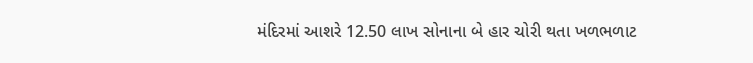મંદિરમાં આશરે 12.50 લાખ સોનાના બે હાર ચોરી થતા ખળભળાટ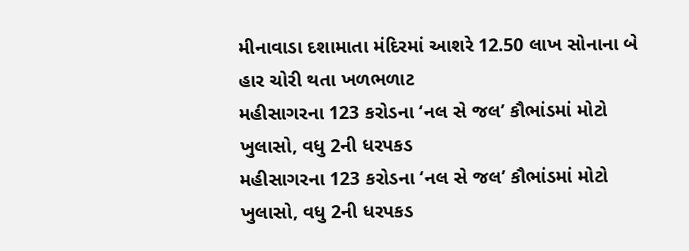મીનાવાડા દશામાતા મંદિરમાં આશરે 12.50 લાખ સોનાના બે હાર ચોરી થતા ખળભળાટ
મહીસાગરના 123 કરોડના ‘નલ સે જલ’ કૌભાંડમાં મોટો ખુલાસો, વધુ 2ની ધરપકડ
મહીસાગરના 123 કરોડના ‘નલ સે જલ’ કૌભાંડમાં મોટો ખુલાસો, વધુ 2ની ધરપકડ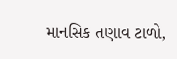માનસિક તણાવ ટાળો,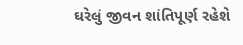ઘરેલું જીવન શાંતિપૂર્ણ રહેશે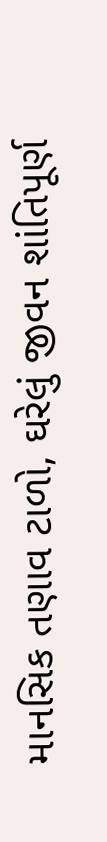માનસિક તણાવ ટાળો, ઘરેલું જીવન શાંતિપૂર્ણ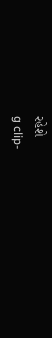રહેશે
g clip-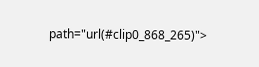path="url(#clip0_868_265)">